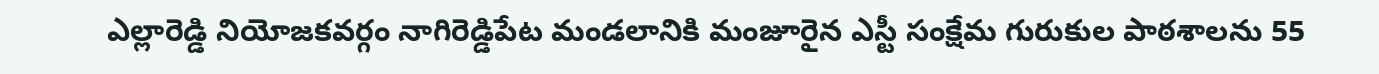ఎల్లారెడ్డి నియోజకవర్గం నాగిరెడ్డిపేట మండలానికి మంజూరైన ఎస్టీ సంక్షేమ గురుకుల పాఠశాలను 55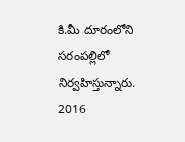కి.మీ దూరంలోని సరంపల్లిలో నిర్వహిస్తున్నారు.
2016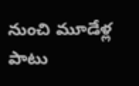నుంచి మూడేళ్ల పాటు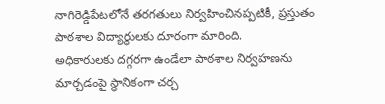నాగిరెడ్డిపేటలోనే తరగతులు నిర్వహించినప్పటికీ, ప్రస్తుతం పాఠశాల విద్యార్థులకు దూరంగా మారింది.
అధికారులకు దగ్గరగా ఉండేలా పాఠశాల నిర్వహణను మార్చడంపై స్థానికంగా చర్చ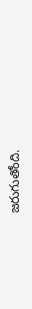జరుగుతోంది.